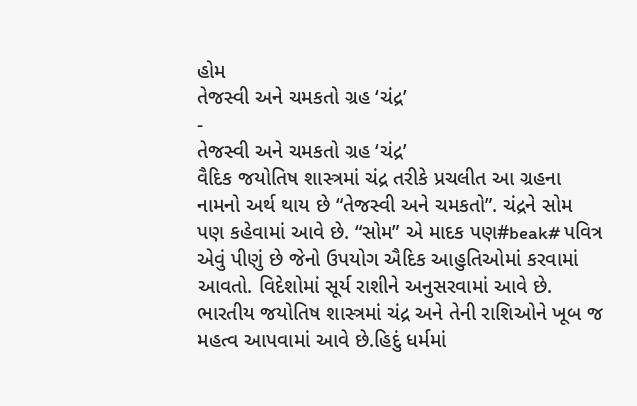હોમ
તેજસ્વી અને ચમકતો ગ્રહ ‘ચંદ્ર’
-
તેજસ્વી અને ચમકતો ગ્રહ ‘ચંદ્ર’
વૈદિક જયોતિષ શાસ્ત્રમાં ચંદ્ર તરીકે પ્રચલીત આ ગ્રહના નામનો અર્થ થાય છે “તેજસ્વી અને ચમકતો”. ચંદ્રને સોમ પણ કહેવામાં આવે છે. “સોમ” એ માદક પણ#beak# પવિત્ર એવું પીણું છે જેનો ઉપયોગ ઐદિક આહુતિઓમાં કરવામાં આવતો. વિદેશોમાં સૂર્ય રાશીને અનુસરવામાં આવે છે. ભારતીય જયોતિષ શાસ્ત્રમાં ચંદ્ર અને તેની રાશિઓને ખૂબ જ મહત્વ આપવામાં આવે છે.હિદું ધર્મમાં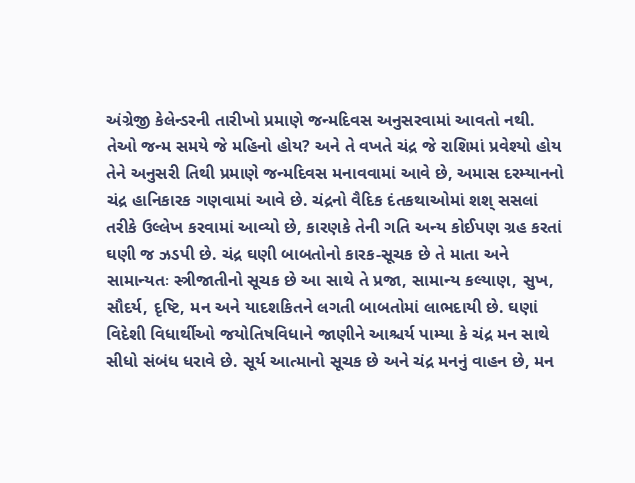અંગ્રેજી કેલેન્ડરની તારીખો પ્રમાણે જન્મદિવસ અનુસરવામાં આવતો નથી. તેઓ જન્મ સમયે જે મહિનો હોય? અને તે વખતે ચંદ્ર જે રાશિમાં પ્રવેશ્યો હોય તેને અનુસરી તિથી પ્રમાણે જન્મદિવસ મનાવવામાં આવે છે, અમાસ દરમ્યાનનો ચંદ્ર હાનિકારક ગણવામાં આવે છે. ચંદ્રનો વૈદિક દંતકથાઓમાં શશ્ સસલાં તરીકે ઉલ્લેખ કરવામાં આવ્યો છે, કારણકે તેની ગતિ અન્ય કોઈપણ ગ્રહ કરતાં ઘણી જ ઝડપી છે. ચંદ્ર ઘણી બાબતોનો કારક-સૂચક છે તે માતા અને સામાન્યતઃ સ્ત્રીજાતીનો સૂચક છે આ સાથે તે પ્રજા, સામાન્ય કલ્યાણ, સુખ, સૌદર્ય, દૃષ્ટિ, મન અને યાદશકિતને લગતી બાબતોમાં લાભદાયી છે. ઘણાં વિદેશી વિધાર્થીઓ જયોતિષવિધાને જાણીને આશ્ચર્ય પામ્યા કે ચંદ્ર મન સાથે સીધો સંબંધ ધરાવે છે. સૂર્ય આત્માનો સૂચક છે અને ચંદ્ર મનનું વાહન છે, મન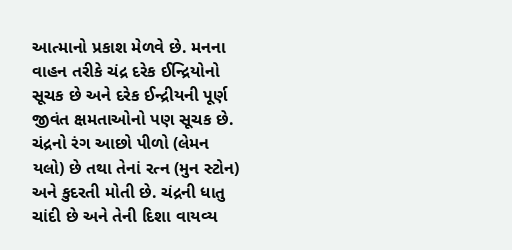આત્માનો પ્રકાશ મેળવે છે. મનના વાહન તરીકે ચંદ્ર દરેક ઈન્દ્રિયોનો સૂચક છે અને દરેક ઈન્દ્રીયની પૂર્ણ જીવંત ક્ષમતાઓનો પણ સૂચક છે.
ચંદ્રનો રંગ આછો પીળો (લેમન યલો) છે તથા તેનાં રત્ન (મુન સ્ટોન) અને કુદરતી મોતી છે. ચંદ્રની ધાતુ ચાંદી છે અને તેની દિશા વાયવ્ય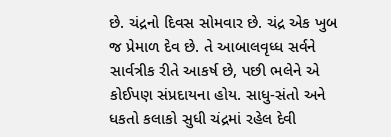છે. ચંદ્રનો દિવસ સોમવાર છે. ચંદ્ર એક ખુબ જ પ્રેમાળ દેવ છે. તે આબાલવૃધ્ધ સર્વને સાર્વત્રીક રીતે આકર્ષ છે, પછી ભલેને એ કોઈપણ સંપ્રદાયના હોય. સાધુ-સંતો અને ધકતો કલાકો સુધી ચંદ્રમાં રહેલ દેવી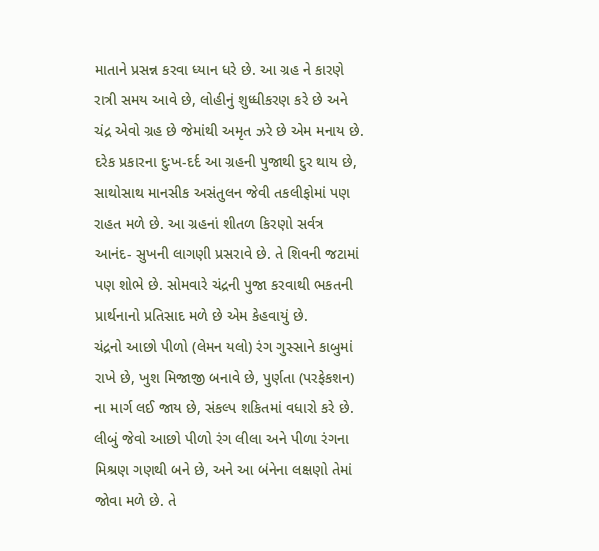માતાને પ્રસન્ન કરવા ધ્યાન ધરે છે. આ ગ્રહ ને કારણે રાત્રી સમય આવે છે, લોહીનું શુધ્ધીકરણ કરે છે અને ચંદ્ર એવો ગ્રહ છે જેમાંથી અમૃત ઝરે છે એમ મનાય છે. દરેક પ્રકારના દુઃખ-દર્દ આ ગ્રહની પુજાથી દુર થાય છે, સાથોસાથ માનસીક અસંતુલન જેવી તકલીફોમાં પણ રાહત મળે છે. આ ગ્રહનાં શીતળ કિરણો સર્વત્ર આનંદ- સુખની લાગણી પ્રસરાવે છે. તે શિવની જટામાં પણ શોભે છે. સોમવારે ચંદ્રની પુજા કરવાથી ભકતની પ્રાર્થનાનો પ્રતિસાદ મળે છે એમ કેહવાયું છે.
ચંદ્રનો આછો પીળો (લેમન યલો) રંગ ગુસ્સાને કાબુમાં રાખે છે, ખુશ મિજાજી બનાવે છે, પુર્ણતા (પરફેકશન) ના માર્ગ લઈ જાય છે, સંકલ્પ શકિતમાં વધારો કરે છે. લીબું જેવો આછો પીળો રંગ લીલા અને પીળા રંગના મિશ્રણ ગણથી બને છે, અને આ બંનેના લક્ષણો તેમાં જોવા મળે છે. તે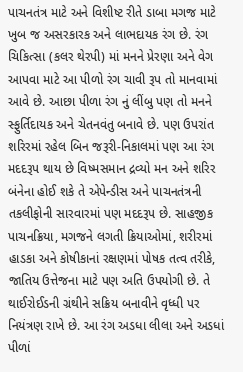પાચનતંત્ર માટે અને વિશીષ્ટ રીતે ડાબા મગજ માટે ખુબ જ અસરકારક અને લાભદાયક રંગ છે. રંગ ચિકિત્સા (કલર થેરપી) માં મનને પ્રેરણા અને વેગ આપવા માટે આ પીળો રંગ ચાવી રૂપ તો માનવામાં આવે છે. આછા પીળા રંગ નું લીંબુ પણ તો મનને સ્ફુર્તિદાયક અને ચેતનવંતુ બનાવે છે. પણ ઉપરાંત શરિરમાં રહેલ બિન જરૂરી-નિકાલમાં પણ આ રંગ મદદરૂપ થાય છે વિષ્મસમાન દ્રવ્યો મન અને શરિર બંનેના હોઈ શકે તે એપેન્ડીસ અને પાચનતંત્રની તકલીફોની સારવારમાં પણ મદદરૂપ છે. સાહજીક પાચનક્રિયા, મગજને લગતી ક્રિયાઓમાં, શરીરમાં હાડકા અને કોષીકાનાં રક્ષણમાં પોષક તત્વ તરીકે, જાતિય ઉત્તેજના માટે પણ અતિ ઉપયોગી છે. તે થાઈરોઈડની ગ્રંથીને સક્રિય બનાવીને વૃધ્ધી પર નિયંત્રણ રાખે છે. આ રંગ અડધા લીલા અને અડધાં પીળાં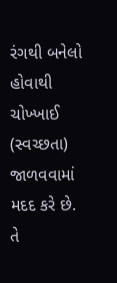રંગથી બનેલો હોવાથી ચોખ્ખાઈ (સ્વચ્છતા) જાળવવામાં મદદ કરે છે. તે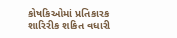કોષકિઓમાં પ્રતિકારક શારિરીક શકિત વધારી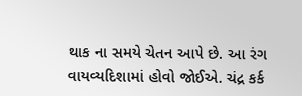થાક ના સમયે ચેતન આપે છે. આ રંગ વાયવ્યદિશામાં હોવો જોઈએ. ચંદ્ર કર્ક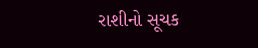રાશીનો સૂચક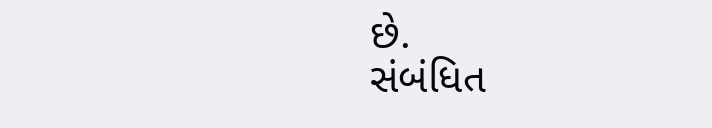છે.
સંબંધિત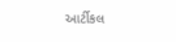આર્ટીકલ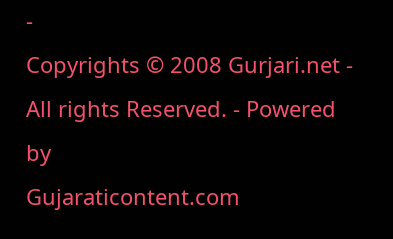-
Copyrights © 2008 Gurjari.net - All rights Reserved. - Powered by
Gujaraticontent.com